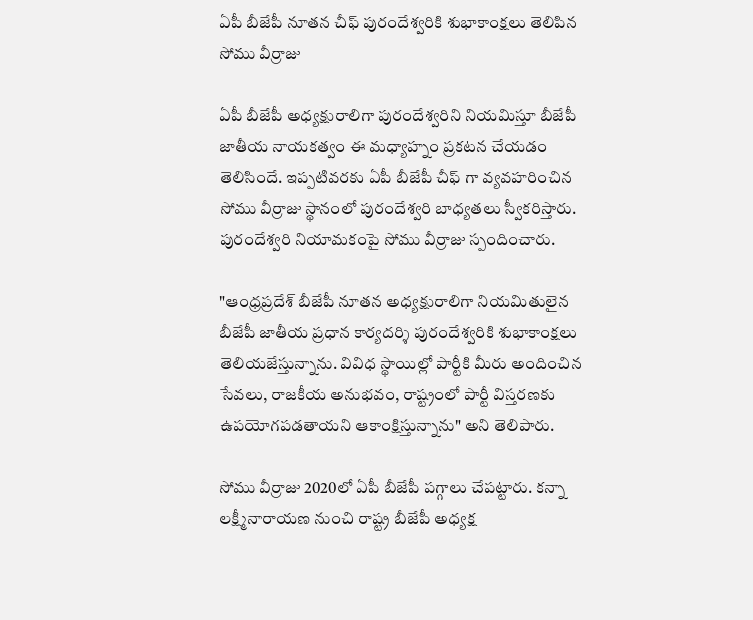ఏపీ బీజేపీ నూతన చీఫ్ పురందేశ్వరికి శుభాకాంక్షలు తెలిపిన సోము వీర్రాజు

ఏపీ బీజేపీ అధ్యక్షురాలిగా పురందేశ్వరిని నియమిస్తూ బీజేపీ జాతీయ నాయకత్వం ఈ మధ్యాహ్నం ప్రకటన చేయడం తెలిసిందే. ఇప్పటివరకు ఏపీ బీజేపీ చీఫ్ గా వ్యవహరించిన సోము వీర్రాజు స్థానంలో పురందేశ్వరి బాధ్యతలు స్వీకరిస్తారు. పురందేశ్వరి నియామకంపై సోము వీర్రాజు స్పందించారు.

"ఆంధ్రప్రదేశ్ బీజేపీ నూతన అధ్యక్షురాలిగా నియమితులైన బీజేపీ జాతీయ ప్రధాన కార్యదర్శి పురందేశ్వరికి శుభాకాంక్షలు తెలియజేస్తున్నాను. వివిధ స్థాయిల్లో పార్టీకి మీరు అందించిన సేవలు, రాజకీయ అనుభవం, రాష్ట్రంలో పార్టీ విస్తరణకు ఉపయోగపడతాయని ఆకాంక్షిస్తున్నాను" అని తెలిపారు.

సోము వీర్రాజు 2020లో ఏపీ బీజేపీ పగ్గాలు చేపట్టారు. కన్నా లక్ష్మీనారాయణ నుంచి రాష్ట్ర బీజేపీ అధ్యక్ష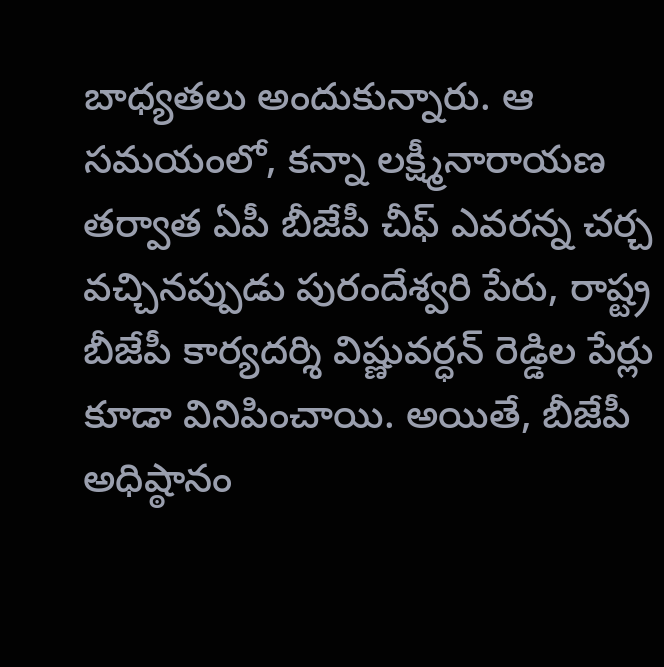బాధ్యతలు అందుకున్నారు. ఆ సమయంలో, కన్నా లక్ష్మీనారాయణ తర్వాత ఏపీ బీజేపీ చీఫ్ ఎవరన్న చర్చ వచ్చినప్పుడు పురందేశ్వరి పేరు, రాష్ట్ర బీజేపీ కార్యదర్శి విష్ణువర్ధన్ రెడ్డిల పేర్లు కూడా వినిపించాయి. అయితే, బీజేపీ అధిష్ఠానం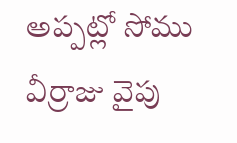అప్పట్లో సోము వీర్రాజు వైపు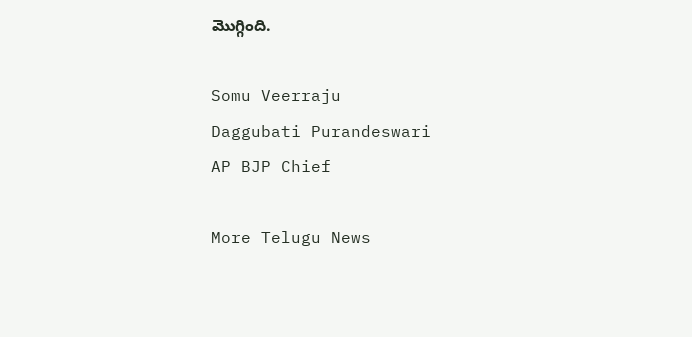మొగ్గింది.

Somu Veerraju
Daggubati Purandeswari
AP BJP Chief

More Telugu News